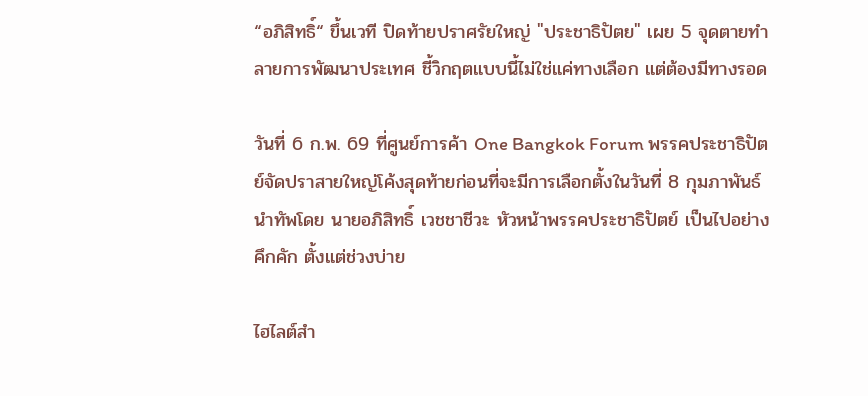“อภิสิทธิ์“ ขึ้นเวที ปิดท้ายปราศรัยใหญ่ "ประชาธิปัตย" เผย 5 จุดตายทำลายการพัฒนาประเทศ ชี้วิกฤตแบบนี้ไม่ใช่แค่ทางเลือก แต่ต้องมีทางรอด

วันที่ 6 ก.พ. 69 ที่ศูนย์การค้า One Bangkok Forum พรรคประชาธิปัตย์จัดปราสายใหญ่โค้งสุดท้ายก่อนที่จะมีการเลือกตั้งในวันที่ 8 กุมภาพันธ์ นำทัพโดย นายอภิสิทธิ์ เวชชาชีวะ หัวหน้าพรรคประชาธิปัตย์ เป็นไปอย่างคึกคัก ตั้งแต่ช่วงบ่าย

ไฮไลต์สำ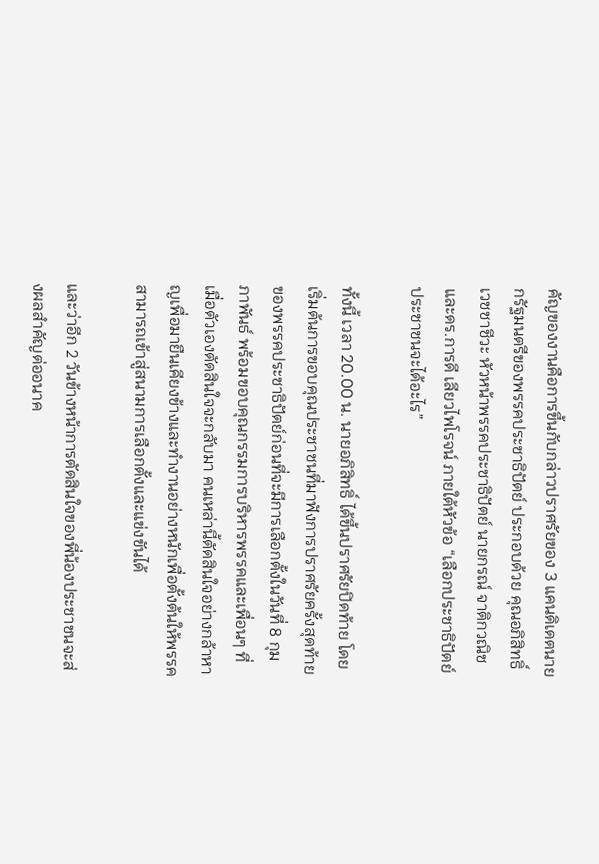คัญของงานคือการขึ้นกับกล่าวปราศรัยของ 3 แคนดิเดตนายกรัฐมนตรีของพรรคประชาธิปัตย์ ประกอบด้วย คุณอภิสิทธิ์ เวชชาชีวะ หัวหน้าพรรคประชาธิปัตย์ นายกรณ์ จาติกวณิช และดร.การดี เลียวไพโรจน์ ภายใต้หัวข้อ “เลือกประชาธิปัตย์ประชาชนจะได้อะไร”

ทั้งนี้ เวลา 20.00 น. นายอภิสิทธิ์ ได้ขึ้นปราศรัยปิดท้าย โดยเริ่มต้นการขอบคุณประชาชนที่มาฟังการปราศรัยครั้งสุดท้ายของพรรคประชาธิปัตย์ก่อนที่จะมีการเลือกตั้งในวันที่ 8 กุมภาพันธ์ พร้อมขอบคุณกรรมการบริหารพรรคและเพื่อนๆ ที่เมื่อตัวเองตัดสินใจจะกลับมา คนเหล่านี้ตัดสินใจอย่างกล้าหาญเพื่อมายืนเคียงข้างและทำงานอย่างหนักเพื่อตั้งต้นให้พรรคสามารถเข้าสู่สนามการเลือกตั้งและแข่งขันได้

และว่าอีก 2 วันข้างหน้าการตัดสินใจของพี่น้องประชาชนจะส่งผลสำคัญต่ออนาค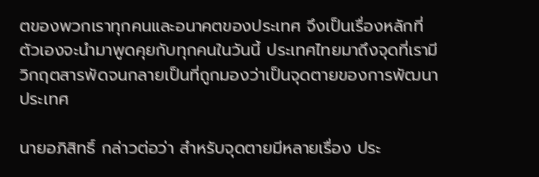ตของพวกเราทุกคนและอนาคตของประเทศ จึงเป็นเรื่องหลักที่ตัวเองจะนำมาพูดคุยกับทุกคนในวันนี้ ประเทศไทยมาถึงจุดที่เรามีวิกฤตสารพัดจนกลายเป็นที่ถูกมองว่าเป็นจุดตายของการพัฒนาประเทศ

นายอภิสิทธิ์ กล่าวต่อว่า สำหรับจุดตายมีหลายเรื่อง ประ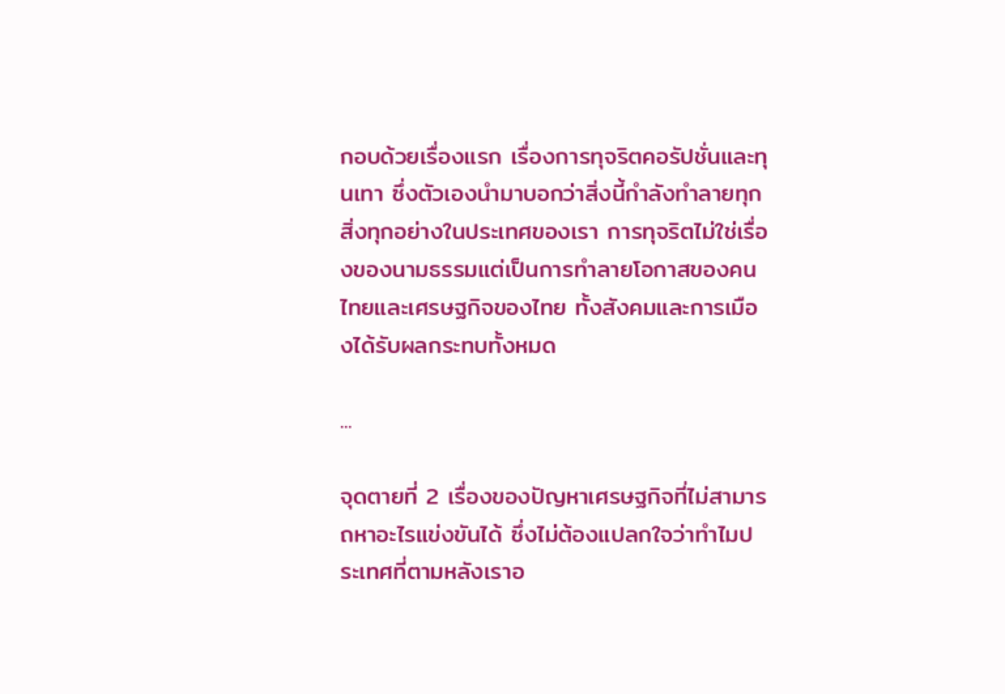กอบด้วยเรื่องแรก เรื่องการทุจริตคอรัปชั่นและทุนเทา ซึ่งตัวเองนำมาบอกว่าสิ่งนี้กำลังทำลายทุกสิ่งทุกอย่างในประเทศของเรา การทุจริตไม่ใช่เรื่องของนามธรรมแต่เป็นการทำลายโอกาสของคนไทยและเศรษฐกิจของไทย ทั้งสังคมและการเมืองได้รับผลกระทบทั้งหมด

...

จุดตายที่ 2 เรื่องของปัญหาเศรษฐกิจที่ไม่สามารถหาอะไรแข่งขันได้ ซึ่งไม่ต้องแปลกใจว่าทำไมประเทศที่ตามหลังเราอ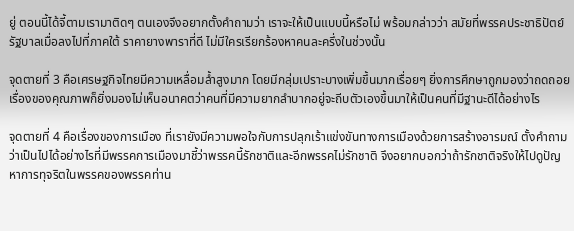ยู่ ตอนนี้ได้จี้ตามเรามาติดๆ ตนเองจึงอยากตั้งคำถามว่า เราจะให้เป็นแบบนี้หรือไม่ พร้อมกล่าวว่า สมัยที่พรรคประชาธิปัตย์รัฐบาลเมื่อลงไปที่ภาคใต้ ราคายางพาราที่ดี ไม่มีใครเรียกร้องหาคนละครึ่งในช่วงนั้น

จุดตายที่ 3 คือเศรษฐกิจไทยมีความเหลื่อมล้ำสูงมาก โดยมีกลุ่มเปราะบางเพิ่มขึ้นมากเรื่อยๆ ยิ่งการศึกษาถูกมองว่าถดถอยเรื่องของคุณภาพก็ยิ่งมองไม่เห็นอนาคตว่าคนที่มีความยากลำบากอยู่จะถีบตัวเองขึ้นมาให้เป็นคนที่มีฐานะดีได้อย่างไร

จุดตายที่ 4 คือเรื่องของการเมือง ที่เรายังมีความพอใจกับการปลุกเร้าแข่งขันทางการเมืองด้วยการสร้างอารมณ์ ตั้งคำถามว่าเป็นไปได้อย่างไรที่มีพรรคการเมืองมาชี้ว่าพรรคนี้รักชาติและอีกพรรคไม่รักชาติ จึงอยากบอกว่าถ้ารักชาติจริงให้ไปดูปัญหาการทุจริตในพรรคของพรรคท่าน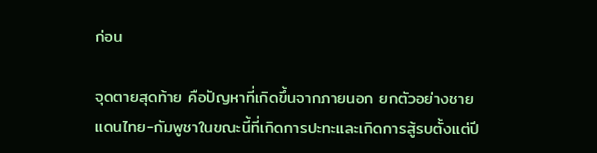ก่อน

จุดตายสุดท้าย คือปัญหาที่เกิดขึ้นจากภายนอก ยกตัวอย่างชายแดนไทย-กัมพูชาในขณะนี้ที่เกิดการปะทะและเกิดการสู้รบตั้งแต่ปี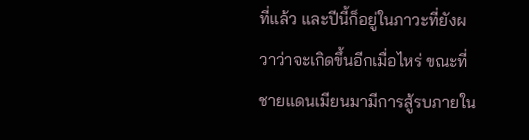ที่แล้ว และปีนี้ก็อยู่ในภาวะที่ยังผวาว่าจะเกิดขึ้นอีกเมื่อไหร่ ขณะที่ชายแดนเมียนมามีการสู้รบภายใน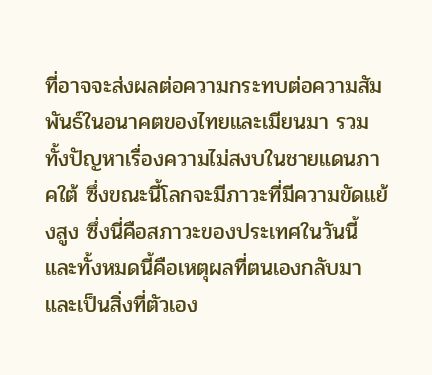ที่อาจจะส่งผลต่อความกระทบต่อความสัมพันธ์ในอนาคตของไทยและเมียนมา รวมทั้งปัญหาเรื่องความไม่สงบในชายแดนภาคใต้ ซึ่งขณะนี้โลกจะมีภาวะที่มีความขัดแย้งสูง ซึ่งนี่คือสภาวะของประเทศในวันนี้ และทั้งหมดนี้คือเหตุผลที่ตนเองกลับมาและเป็นสิ่งที่ตัวเอง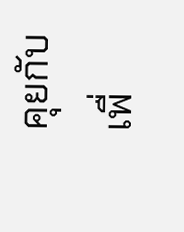คุยกับเพื่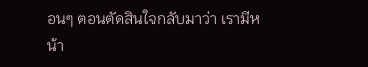อนๆ ตอนตัดสินใจกลับมาว่า เรามีหน้า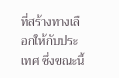ที่สร้างทางเลือกให้กับประเทศ ซึ่งขณะนี้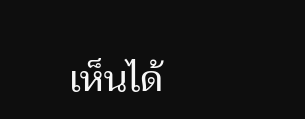เห็นได้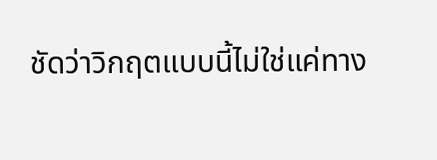ชัดว่าวิกฤตแบบนี้ไม่ใช่แค่ทาง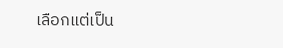เลือกแต่เป็น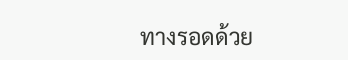ทางรอดด้วย